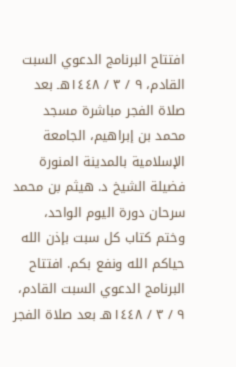افتتاح البرنامج الدعوي السبت القادم، ٩ / ٣ / ١٤٤٨هـ بعد صلاة الفجر مباشرة مسجد محمد بن إبراهيم، الجامعة الإسلامية بالمدينة المنورة فضيلة الشيخ د. هيثم بن محمد سرحان دورة اليوم الواحد، وختم كتاب كل سبت بإذن الله حياكم الله ونفع بكم. افتتاح البرنامج الدعوي السبت القادم، ٩ / ٣ / ١٤٤٨هـ بعد صلاة الفجر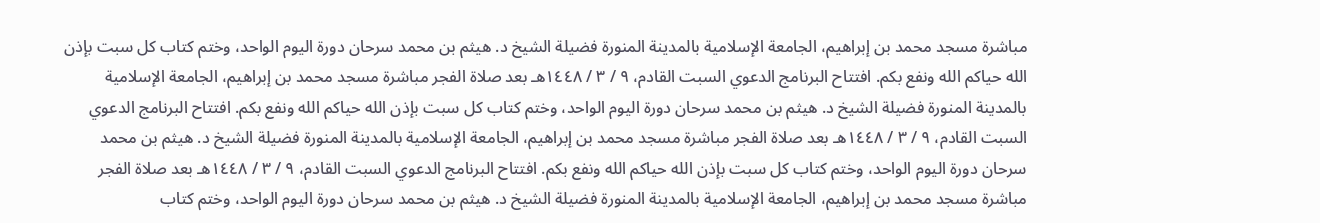مباشرة مسجد محمد بن إبراهيم، الجامعة الإسلامية بالمدينة المنورة فضيلة الشيخ د. هيثم بن محمد سرحان دورة اليوم الواحد، وختم كتاب كل سبت بإذن الله حياكم الله ونفع بكم. افتتاح البرنامج الدعوي السبت القادم، ٩ / ٣ / ١٤٤٨هـ بعد صلاة الفجر مباشرة مسجد محمد بن إبراهيم، الجامعة الإسلامية بالمدينة المنورة فضيلة الشيخ د. هيثم بن محمد سرحان دورة اليوم الواحد، وختم كتاب كل سبت بإذن الله حياكم الله ونفع بكم. افتتاح البرنامج الدعوي السبت القادم، ٩ / ٣ / ١٤٤٨هـ بعد صلاة الفجر مباشرة مسجد محمد بن إبراهيم، الجامعة الإسلامية بالمدينة المنورة فضيلة الشيخ د. هيثم بن محمد سرحان دورة اليوم الواحد، وختم كتاب كل سبت بإذن الله حياكم الله ونفع بكم. افتتاح البرنامج الدعوي السبت القادم، ٩ / ٣ / ١٤٤٨هـ بعد صلاة الفجر مباشرة مسجد محمد بن إبراهيم، الجامعة الإسلامية بالمدينة المنورة فضيلة الشيخ د. هيثم بن محمد سرحان دورة اليوم الواحد، وختم كتاب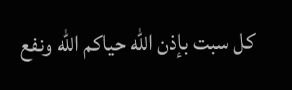كل سبت بإذن الله حياكم الله ونفع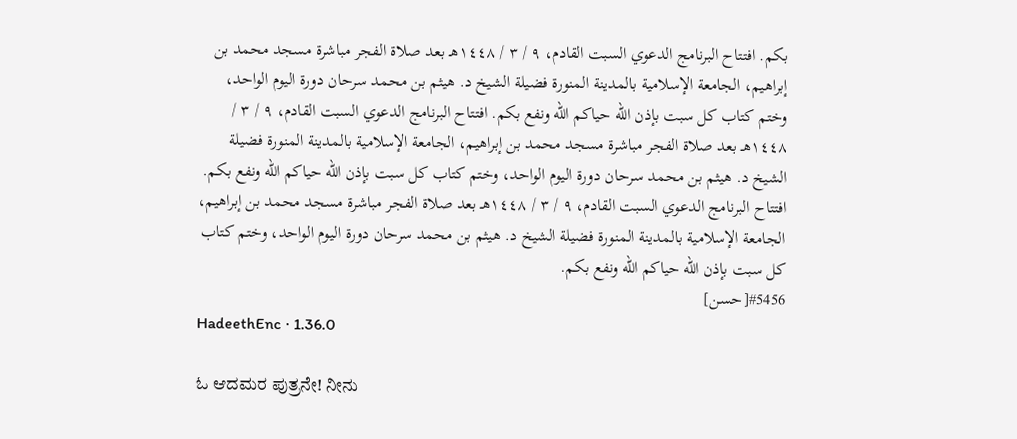بكم. افتتاح البرنامج الدعوي السبت القادم، ٩ / ٣ / ١٤٤٨هـ بعد صلاة الفجر مباشرة مسجد محمد بن إبراهيم، الجامعة الإسلامية بالمدينة المنورة فضيلة الشيخ د. هيثم بن محمد سرحان دورة اليوم الواحد، وختم كتاب كل سبت بإذن الله حياكم الله ونفع بكم. افتتاح البرنامج الدعوي السبت القادم، ٩ / ٣ / ١٤٤٨هـ بعد صلاة الفجر مباشرة مسجد محمد بن إبراهيم، الجامعة الإسلامية بالمدينة المنورة فضيلة الشيخ د. هيثم بن محمد سرحان دورة اليوم الواحد، وختم كتاب كل سبت بإذن الله حياكم الله ونفع بكم. افتتاح البرنامج الدعوي السبت القادم، ٩ / ٣ / ١٤٤٨هـ بعد صلاة الفجر مباشرة مسجد محمد بن إبراهيم، الجامعة الإسلامية بالمدينة المنورة فضيلة الشيخ د. هيثم بن محمد سرحان دورة اليوم الواحد، وختم كتاب كل سبت بإذن الله حياكم الله ونفع بكم.
#5456[حسن]
HadeethEnc · 1.36.0

ಓ ಆದಮರ ಪುತ್ರನೇ! ನೀನು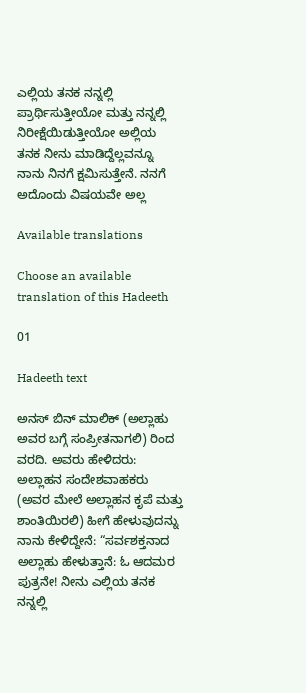ಎಲ್ಲಿಯ ತನಕ ನನ್ನಲ್ಲಿ ಪ್ರಾರ್ಥಿಸುತ್ತೀಯೋ ಮತ್ತು ನನ್ನಲ್ಲಿ ನಿರೀಕ್ಷೆಯಿಡುತ್ತೀಯೋ ಅಲ್ಲಿಯ ತನಕ ನೀನು ಮಾಡಿದ್ದೆಲ್ಲವನ್ನೂ ನಾನು ನಿನಗೆ ಕ್ಷಮಿಸುತ್ತೇನೆ. ನನಗೆ ಅದೊಂದು ವಿಷಯವೇ ಅಲ್ಲ

Available translations

Choose an available translation of this Hadeeth

01

Hadeeth text

ಅನಸ್ ಬಿನ್ ಮಾಲಿಕ್ (ಅಲ್ಲಾಹು ಅವರ ಬಗ್ಗೆ ಸಂಪ್ರೀತನಾಗಲಿ) ರಿಂದ ವರದಿ. ಅವರು ಹೇಳಿದರು: ಅಲ್ಲಾಹನ ಸಂದೇಶವಾಹಕರು (ಅವರ ಮೇಲೆ ಅಲ್ಲಾಹನ ಕೃಪೆ ಮತ್ತು ಶಾಂತಿಯಿರಲಿ) ಹೀಗೆ ಹೇಳುವುದನ್ನು ನಾನು ಕೇಳಿದ್ದೇನೆ: “ಸರ್ವಶಕ್ತನಾದ ಅಲ್ಲಾಹು ಹೇಳುತ್ತಾನೆ: ಓ ಆದಮರ ಪುತ್ರನೇ! ನೀನು ಎಲ್ಲಿಯ ತನಕ ನನ್ನಲ್ಲಿ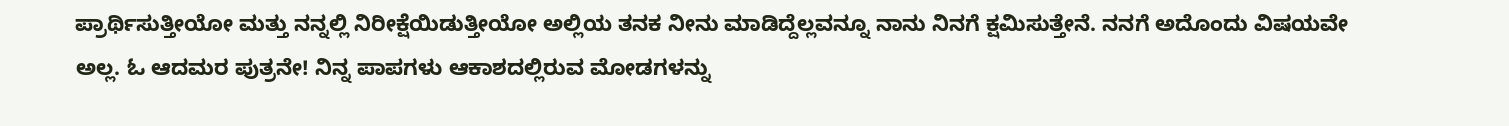ಪ್ರಾರ್ಥಿಸುತ್ತೀಯೋ ಮತ್ತು ನನ್ನಲ್ಲಿ ನಿರೀಕ್ಷೆಯಿಡುತ್ತೀಯೋ ಅಲ್ಲಿಯ ತನಕ ನೀನು ಮಾಡಿದ್ದೆಲ್ಲವನ್ನೂ ನಾನು ನಿನಗೆ ಕ್ಷಮಿಸುತ್ತೇನೆ. ನನಗೆ ಅದೊಂದು ವಿಷಯವೇ ಅಲ್ಲ. ಓ ಆದಮರ ಪುತ್ರನೇ! ನಿನ್ನ ಪಾಪಗಳು ಆಕಾಶದಲ್ಲಿರುವ ಮೋಡಗಳನ್ನು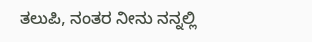ತಲುಪಿ, ನಂತರ ನೀನು ನನ್ನಲ್ಲಿ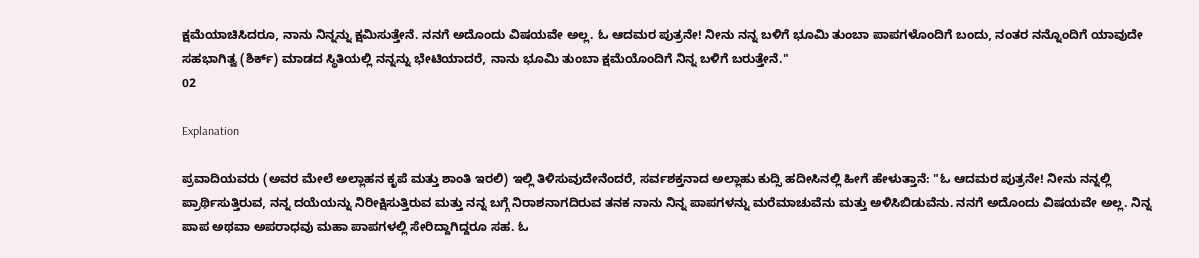ಕ್ಷಮೆಯಾಚಿಸಿದರೂ, ನಾನು ನಿನ್ನನ್ನು ಕ್ಷಮಿಸುತ್ತೇನೆ. ನನಗೆ ಅದೊಂದು ವಿಷಯವೇ ಅಲ್ಲ. ಓ ಆದಮರ ಪುತ್ರನೇ! ನೀನು ನನ್ನ ಬಳಿಗೆ ಭೂಮಿ ತುಂಬಾ ಪಾಪಗಳೊಂದಿಗೆ ಬಂದು, ನಂತರ ನನ್ನೊಂದಿಗೆ ಯಾವುದೇ ಸಹಭಾಗಿತ್ವ (ಶಿರ್ಕ್) ಮಾಡದ ಸ್ಥಿತಿಯಲ್ಲಿ ನನ್ನನ್ನು ಭೇಟಿಯಾದರೆ, ನಾನು ಭೂಮಿ ತುಂಬಾ ಕ್ಷಮೆಯೊಂದಿಗೆ ನಿನ್ನ ಬಳಿಗೆ ಬರುತ್ತೇನೆ."
02

Explanation

ಪ್ರವಾದಿಯವರು (ಅವರ ಮೇಲೆ ಅಲ್ಲಾಹನ ಕೃಪೆ ಮತ್ತು ಶಾಂತಿ ಇರಲಿ) ಇಲ್ಲಿ ತಿಳಿಸುವುದೇನೆಂದರೆ, ಸರ್ವಶಕ್ತನಾದ ಅಲ್ಲಾಹು ಕುದ್ಸಿ ಹದೀಸಿನಲ್ಲಿ ಹೀಗೆ ಹೇಳುತ್ತಾನೆ: "ಓ ಆದಮರ ಪುತ್ರನೇ! ನೀನು ನನ್ನಲ್ಲಿ ಪ್ರಾರ್ಥಿಸುತ್ತಿರುವ, ನನ್ನ ದಯೆಯನ್ನು ನಿರೀಕ್ಷಿಸುತ್ತಿರುವ ಮತ್ತು ನನ್ನ ಬಗ್ಗೆ ನಿರಾಶನಾಗದಿರುವ ತನಕ ನಾನು ನಿನ್ನ ಪಾಪಗಳನ್ನು ಮರೆಮಾಚುವೆನು ಮತ್ತು ಅಳಿಸಿಬಿಡುವೆನು. ನನಗೆ ಅದೊಂದು ವಿಷಯವೇ ಅಲ್ಲ. ನಿನ್ನ ಪಾಪ ಅಥವಾ ಅಪರಾಧವು ಮಹಾ ಪಾಪಗಳಲ್ಲಿ ಸೇರಿದ್ದಾಗಿದ್ದರೂ ಸಹ. ಓ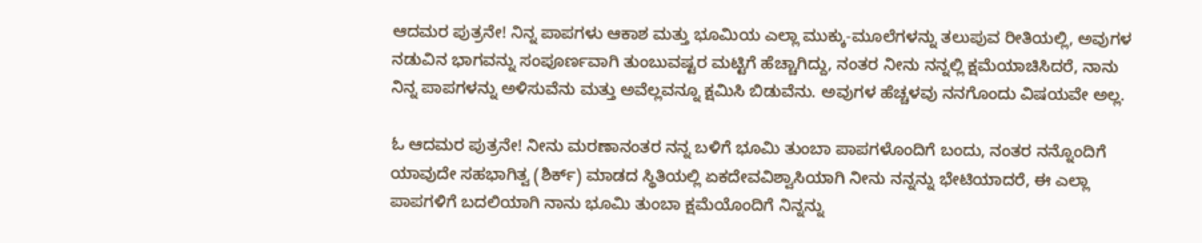ಆದಮರ ಪುತ್ರನೇ! ನಿನ್ನ ಪಾಪಗಳು ಆಕಾಶ ಮತ್ತು ಭೂಮಿಯ ಎಲ್ಲಾ ಮುಕ್ಕು-ಮೂಲೆಗಳನ್ನು ತಲುಪುವ ರೀತಿಯಲ್ಲಿ, ಅವುಗಳ ನಡುವಿನ ಭಾಗವನ್ನು ಸಂಪೂರ್ಣವಾಗಿ ತುಂಬುವಷ್ಟರ ಮಟ್ಟಿಗೆ ಹೆಚ್ಚಾಗಿದ್ದು, ನಂತರ ನೀನು ನನ್ನಲ್ಲಿ ಕ್ಷಮೆಯಾಚಿಸಿದರೆ, ನಾನು ನಿನ್ನ ಪಾಪಗಳನ್ನು ಅಳಿಸುವೆನು ಮತ್ತು ಅವೆಲ್ಲವನ್ನೂ ಕ್ಷಮಿಸಿ ಬಿಡುವೆನು. ಅವುಗಳ ಹೆಚ್ಚಳವು ನನಗೊಂದು ವಿಷಯವೇ ಅಲ್ಲ.

ಓ ಆದಮರ ಪುತ್ರನೇ! ನೀನು ಮರಣಾನಂತರ ನನ್ನ ಬಳಿಗೆ ಭೂಮಿ ತುಂಬಾ ಪಾಪಗಳೊಂದಿಗೆ ಬಂದು, ನಂತರ ನನ್ನೊಂದಿಗೆ ಯಾವುದೇ ಸಹಭಾಗಿತ್ವ (ಶಿರ್ಕ್) ಮಾಡದ ಸ್ಥಿತಿಯಲ್ಲಿ ಏಕದೇವವಿಶ್ವಾಸಿಯಾಗಿ ನೀನು ನನ್ನನ್ನು ಭೇಟಿಯಾದರೆ, ಈ ಎಲ್ಲಾ ಪಾಪಗಳಿಗೆ ಬದಲಿಯಾಗಿ ನಾನು ಭೂಮಿ ತುಂಬಾ ಕ್ಷಮೆಯೊಂದಿಗೆ ನಿನ್ನನ್ನು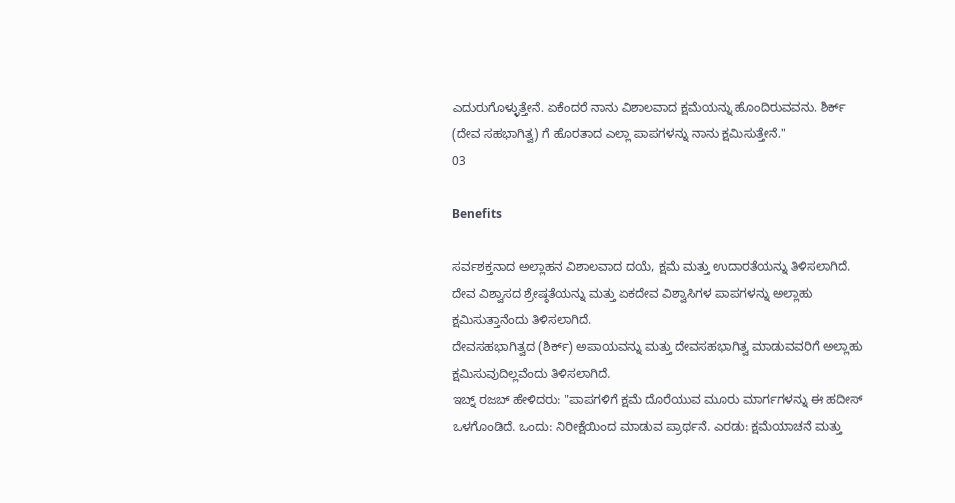ಎದುರುಗೊಳ್ಳುತ್ತೇನೆ. ಏಕೆಂದರೆ ನಾನು ವಿಶಾಲವಾದ ಕ್ಷಮೆಯನ್ನು ಹೊಂದಿರುವವನು. ಶಿರ್ಕ್ (ದೇವ ಸಹಭಾಗಿತ್ವ) ಗೆ ಹೊರತಾದ ಎಲ್ಲಾ ಪಾಪಗಳನ್ನು ನಾನು ಕ್ಷಮಿಸುತ್ತೇನೆ."
03

Benefits

ಸರ್ವಶಕ್ತನಾದ ಅಲ್ಲಾಹನ ವಿಶಾಲವಾದ ದಯೆ, ಕ್ಷಮೆ ಮತ್ತು ಉದಾರತೆಯನ್ನು ತಿಳಿಸಲಾಗಿದೆ.
ದೇವ ವಿಶ್ವಾಸದ ಶ್ರೇಷ್ಠತೆಯನ್ನು ಮತ್ತು ಏಕದೇವ ವಿಶ್ವಾಸಿಗಳ ಪಾಪಗಳನ್ನು ಅಲ್ಲಾಹು ಕ್ಷಮಿಸುತ್ತಾನೆಂದು ತಿಳಿಸಲಾಗಿದೆ.
ದೇವಸಹಭಾಗಿತ್ವದ (ಶಿರ್ಕ್) ಅಪಾಯವನ್ನು ಮತ್ತು ದೇವಸಹಭಾಗಿತ್ವ ಮಾಡುವವರಿಗೆ ಅಲ್ಲಾಹು ಕ್ಷಮಿಸುವುದಿಲ್ಲವೆಂದು ತಿಳಿಸಲಾಗಿದೆ.
ಇಬ್ನ್ ರಜಬ್ ಹೇಳಿದರು: "ಪಾಪಗಳಿಗೆ ಕ್ಷಮೆ ದೊರೆಯುವ ಮೂರು ಮಾರ್ಗಗಳನ್ನು ಈ ಹದೀಸ್ ಒಳಗೊಂಡಿದೆ. ಒಂದು: ನಿರೀಕ್ಷೆಯಿಂದ ಮಾಡುವ ಪ್ರಾರ್ಥನೆ. ಎರಡು: ಕ್ಷಮೆಯಾಚನೆ ಮತ್ತು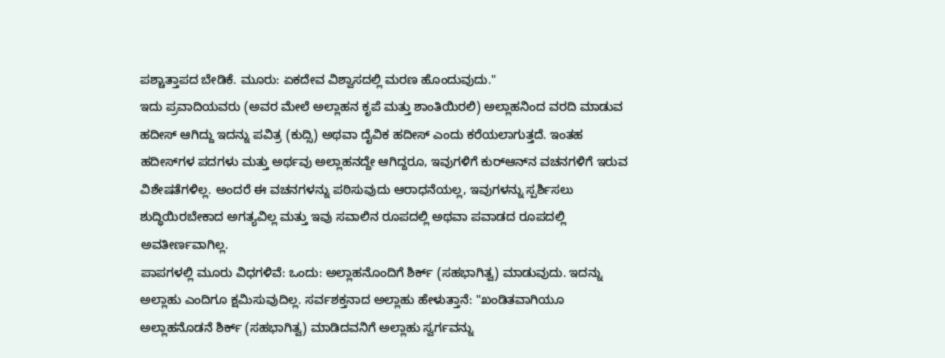ಪಶ್ಚಾತ್ತಾಪದ ಬೇಡಿಕೆ. ಮೂರು: ಏಕದೇವ ವಿಶ್ವಾಸದಲ್ಲಿ ಮರಣ ಹೊಂದುವುದು."
ಇದು ಪ್ರವಾದಿಯವರು (ಅವರ ಮೇಲೆ ಅಲ್ಲಾಹನ ಕೃಪೆ ಮತ್ತು ಶಾಂತಿಯಿರಲಿ) ಅಲ್ಲಾಹನಿಂದ ವರದಿ ಮಾಡುವ ಹದೀಸ್ ಆಗಿದ್ದು ಇದನ್ನು ಪವಿತ್ರ (ಕುದ್ಸಿ) ಅಥವಾ ದೈವಿಕ ಹದೀಸ್ ಎಂದು ಕರೆಯಲಾಗುತ್ತದೆ. ಇಂತಹ ಹದೀಸ್‌ಗಳ ಪದಗಳು ಮತ್ತು ಅರ್ಥವು ಅಲ್ಲಾಹನದ್ದೇ ಆಗಿದ್ದರೂ, ಇವುಗಳಿಗೆ ಕುರ್‌ಆನ್‌ನ ವಚನಗಳಿಗೆ ಇರುವ ವಿಶೇಷತೆಗಳಿಲ್ಲ. ಅಂದರೆ ಈ ವಚನಗಳನ್ನು ಪಠಿಸುವುದು ಆರಾಧನೆಯಲ್ಲ, ಇವುಗಳನ್ನು ಸ್ಪರ್ಶಿಸಲು ಶುದ್ಧಿಯಿರಬೇಕಾದ ಅಗತ್ಯವಿಲ್ಲ ಮತ್ತು ಇವು ಸವಾಲಿನ ರೂಪದಲ್ಲಿ ಅಥವಾ ಪವಾಡದ ರೂಪದಲ್ಲಿ ಅವತೀರ್ಣವಾಗಿಲ್ಲ.
ಪಾಪಗಳಲ್ಲಿ ಮೂರು ವಿಧಗಳಿವೆ: ಒಂದು: ಅಲ್ಲಾಹನೊಂದಿಗೆ ಶಿರ್ಕ್ (ಸಹಭಾಗಿತ್ವ) ಮಾಡುವುದು. ಇದನ್ನು ಅಲ್ಲಾಹು ಎಂದಿಗೂ ಕ್ಷಮಿಸುವುದಿಲ್ಲ. ಸರ್ವಶಕ್ತನಾದ ಅಲ್ಲಾಹು ಹೇಳುತ್ತಾನೆ: "ಖಂಡಿತವಾಗಿಯೂ ಅಲ್ಲಾಹನೊಡನೆ ಶಿರ್ಕ್ (ಸಹಭಾಗಿತ್ವ) ಮಾಡಿದವನಿಗೆ ಅಲ್ಲಾಹು ಸ್ವರ್ಗವನ್ನು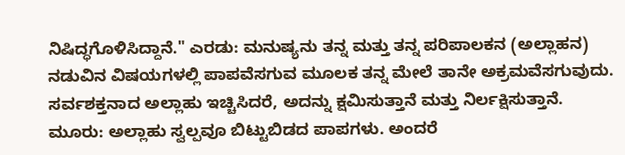ನಿಷಿದ್ಧಗೊಳಿಸಿದ್ದಾನೆ." ಎರಡು: ಮನುಷ್ಯನು ತನ್ನ ಮತ್ತು ತನ್ನ ಪರಿಪಾಲಕನ (ಅಲ್ಲಾಹನ) ನಡುವಿನ ವಿಷಯಗಳಲ್ಲಿ ಪಾಪವೆಸಗುವ ಮೂಲಕ ತನ್ನ ಮೇಲೆ ತಾನೇ ಅಕ್ರಮವೆಸಗುವುದು. ಸರ್ವಶಕ್ತನಾದ ಅಲ್ಲಾಹು ಇಚ್ಚಿಸಿದರೆ, ಅದನ್ನು ಕ್ಷಮಿಸುತ್ತಾನೆ ಮತ್ತು ನಿರ್ಲಕ್ಷಿಸುತ್ತಾನೆ. ಮೂರು: ಅಲ್ಲಾಹು ಸ್ವಲ್ಪವೂ ಬಿಟ್ಟುಬಿಡದ ಪಾಪಗಳು. ಅಂದರೆ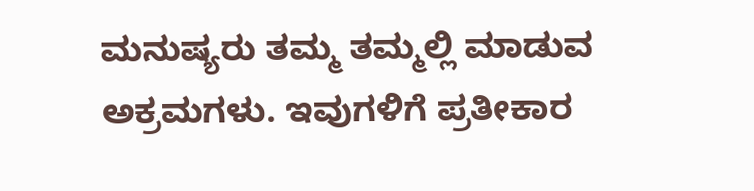ಮನುಷ್ಯರು ತಮ್ಮ ತಮ್ಮಲ್ಲಿ ಮಾಡುವ ಅಕ್ರಮಗಳು. ಇವುಗಳಿಗೆ ಪ್ರತೀಕಾರ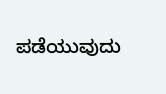ಪಡೆಯುವುದು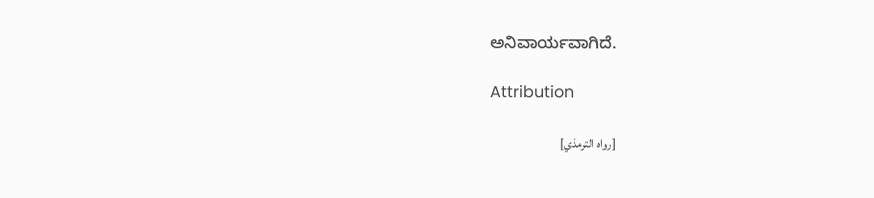ಅನಿವಾರ್ಯವಾಗಿದೆ.

Attribution

[رواه الترمذي]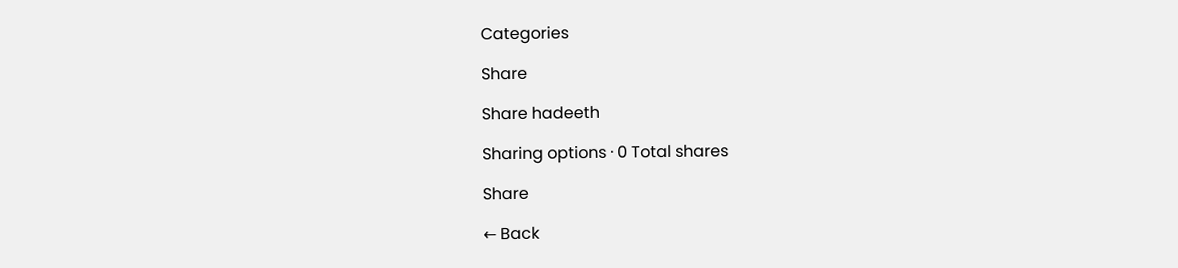Categories

Share

Share hadeeth

Sharing options · 0 Total shares

Share

← Back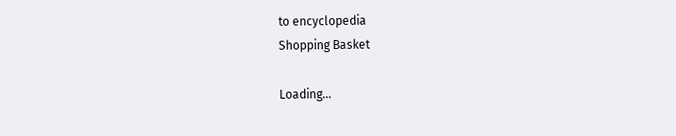to encyclopedia
Shopping Basket

Loading...